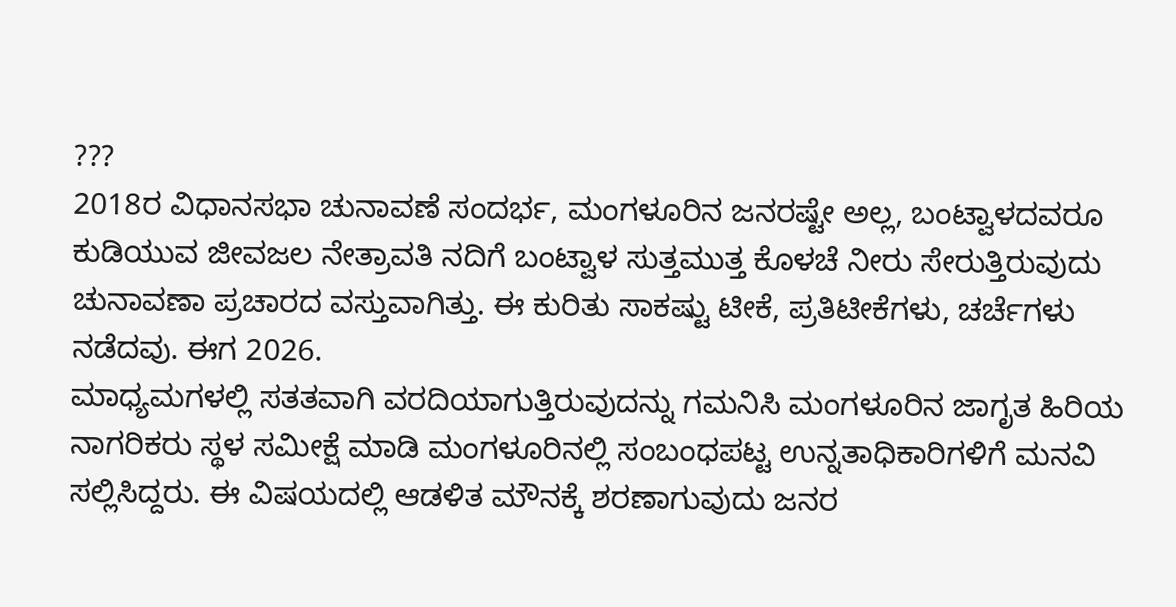???
2018ರ ವಿಧಾನಸಭಾ ಚುನಾವಣೆ ಸಂದರ್ಭ, ಮಂಗಳೂರಿನ ಜನರಷ್ಟೇ ಅಲ್ಲ, ಬಂಟ್ವಾಳದವರೂ ಕುಡಿಯುವ ಜೀವಜಲ ನೇತ್ರಾವತಿ ನದಿಗೆ ಬಂಟ್ವಾಳ ಸುತ್ತಮುತ್ತ ಕೊಳಚೆ ನೀರು ಸೇರುತ್ತಿರುವುದು ಚುನಾವಣಾ ಪ್ರಚಾರದ ವಸ್ತುವಾಗಿತ್ತು. ಈ ಕುರಿತು ಸಾಕಷ್ಟು ಟೀಕೆ, ಪ್ರತಿಟೀಕೆಗಳು, ಚರ್ಚೆಗಳು ನಡೆದವು. ಈಗ 2026.
ಮಾಧ್ಯಮಗಳಲ್ಲಿ ಸತತವಾಗಿ ವರದಿಯಾಗುತ್ತಿರುವುದನ್ನು ಗಮನಿಸಿ ಮಂಗಳೂರಿನ ಜಾಗೃತ ಹಿರಿಯ ನಾಗರಿಕರು ಸ್ಥಳ ಸಮೀಕ್ಷೆ ಮಾಡಿ ಮಂಗಳೂರಿನಲ್ಲಿ ಸಂಬಂಧಪಟ್ಟ ಉನ್ನತಾಧಿಕಾರಿಗಳಿಗೆ ಮನವಿ ಸಲ್ಲಿಸಿದ್ದರು. ಈ ವಿಷಯದಲ್ಲಿ ಆಡಳಿತ ಮೌನಕ್ಕೆ ಶರಣಾಗುವುದು ಜನರ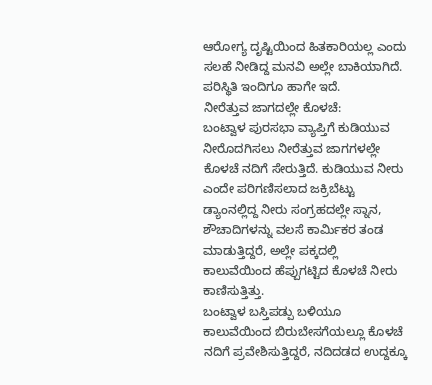ಆರೋಗ್ಯ ದೃಷ್ಟಿಯಿಂದ ಹಿತಕಾರಿಯಲ್ಲ ಎಂದು ಸಲಹೆ ನೀಡಿದ್ದ ಮನವಿ ಅಲ್ಲೇ ಬಾಕಿಯಾಗಿದೆ. ಪರಿಸ್ಥಿತಿ ಇಂದಿಗೂ ಹಾಗೇ ಇದೆ.
ನೀರೆತ್ತುವ ಜಾಗದಲ್ಲೇ ಕೊಳಚೆ:
ಬಂಟ್ವಾಳ ಪುರಸಭಾ ವ್ಯಾಪ್ತಿಗೆ ಕುಡಿಯುವ ನೀರೊದಗಿಸಲು ನೀರೆತ್ತುವ ಜಾಗಗಳಲ್ಲೇ ಕೊಳಚೆ ನದಿಗೆ ಸೇರುತ್ತಿದೆ. ಕುಡಿಯುವ ನೀರು ಎಂದೇ ಪರಿಗಣಿಸಲಾದ ಜಕ್ರಿಬೆಟ್ಟು ಡ್ಯಾಂನಲ್ಲಿದ್ದ ನೀರು ಸಂಗ್ರಹದಲ್ಲೇ ಸ್ನಾನ, ಶೌಚಾದಿಗಳನ್ನು ವಲಸೆ ಕಾರ್ಮಿಕರ ತಂಡ ಮಾಡುತ್ತಿದ್ದರೆ, ಅಲ್ಲೇ ಪಕ್ಕದಲ್ಲಿ ಕಾಲುವೆಯಿಂದ ಹೆಪ್ಪುಗಟ್ಟಿದ ಕೊಳಚೆ ನೀರು ಕಾಣಿಸುತ್ತಿತ್ತು.
ಬಂಟ್ವಾಳ ಬಸ್ತಿಪಡ್ಪು ಬಳಿಯೂ ಕಾಲುವೆಯಿಂದ ಬಿರುಬೇಸಗೆಯಲ್ಲೂ ಕೊಳಚೆ ನದಿಗೆ ಪ್ರವೇಶಿಸುತ್ತಿದ್ದರೆ, ನದಿದಡದ ಉದ್ದಕ್ಕೂ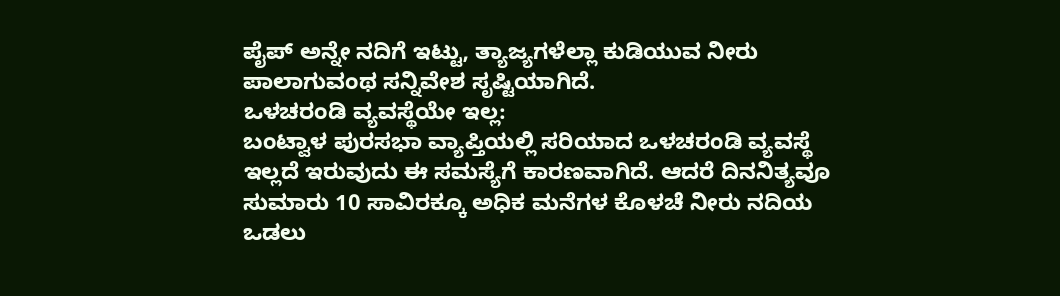ಪೈಪ್ ಅನ್ನೇ ನದಿಗೆ ಇಟ್ಟು, ತ್ಯಾಜ್ಯಗಳೆಲ್ಲಾ ಕುಡಿಯುವ ನೀರು ಪಾಲಾಗುವಂಥ ಸನ್ನಿವೇಶ ಸೃಷ್ಟಿಯಾಗಿದೆ.
ಒಳಚರಂಡಿ ವ್ಯವಸ್ಥೆಯೇ ಇಲ್ಲ:
ಬಂಟ್ವಾಳ ಪುರಸಭಾ ವ್ಯಾಪ್ತಿಯಲ್ಲಿ ಸರಿಯಾದ ಒಳಚರಂಡಿ ವ್ಯವಸ್ಥೆ ಇಲ್ಲದೆ ಇರುವುದು ಈ ಸಮಸ್ಯೆಗೆ ಕಾರಣವಾಗಿದೆ. ಆದರೆ ದಿನನಿತ್ಯವೂ ಸುಮಾರು 10 ಸಾವಿರಕ್ಕೂ ಅಧಿಕ ಮನೆಗಳ ಕೊಳಚೆ ನೀರು ನದಿಯ ಒಡಲು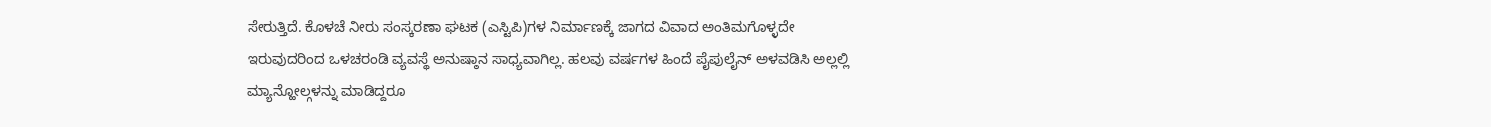ಸೇರುತ್ತಿದೆ. ಕೊಳಚೆ ನೀರು ಸಂಸ್ಕರಣಾ ಘಟಕ (ಎಸ್ಟಿಪಿ)ಗಳ ನಿರ್ಮಾಣಕ್ಕೆ ಜಾಗದ ವಿವಾದ ಅಂತಿಮಗೊಳ್ಳದೇ ಇರುವುದರಿಂದ ಒಳಚರಂಡಿ ವ್ಯವಸ್ಥೆ ಅನುಷ್ಠಾನ ಸಾಧ್ಯವಾಗಿಲ್ಲ. ಹಲವು ವರ್ಷಗಳ ಹಿಂದೆ ಪೈಪುಲೈನ್ ಅಳವಡಿಸಿ ಅಲ್ಲಲ್ಲಿ ಮ್ಯಾನ್ಹೋಲ್ಗಳನ್ನು ಮಾಡಿದ್ದರೂ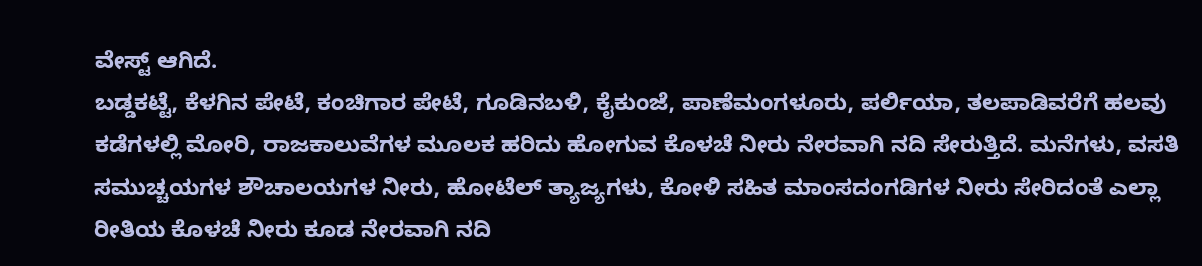ವೇಸ್ಟ್ ಆಗಿದೆ.
ಬಡ್ಡಕಟ್ಟೆ, ಕೆಳಗಿನ ಪೇಟೆ, ಕಂಚಿಗಾರ ಪೇಟೆ, ಗೂಡಿನಬಳಿ, ಕೈಕುಂಜೆ, ಪಾಣೆಮಂಗಳೂರು, ಪರ್ಲಿಯಾ, ತಲಪಾಡಿವರೆಗೆ ಹಲವು ಕಡೆಗಳಲ್ಲಿ ಮೋರಿ, ರಾಜಕಾಲುವೆಗಳ ಮೂಲಕ ಹರಿದು ಹೋಗುವ ಕೊಳಚೆ ನೀರು ನೇರವಾಗಿ ನದಿ ಸೇರುತ್ತಿದೆ. ಮನೆಗಳು, ವಸತಿ ಸಮುಚ್ಚಯಗಳ ಶೌಚಾಲಯಗಳ ನೀರು, ಹೋಟೆಲ್ ತ್ಯಾಜ್ಯಗಳು, ಕೋಳಿ ಸಹಿತ ಮಾಂಸದಂಗಡಿಗಳ ನೀರು ಸೇರಿದಂತೆ ಎಲ್ಲಾ ರೀತಿಯ ಕೊಳಚೆ ನೀರು ಕೂಡ ನೇರವಾಗಿ ನದಿ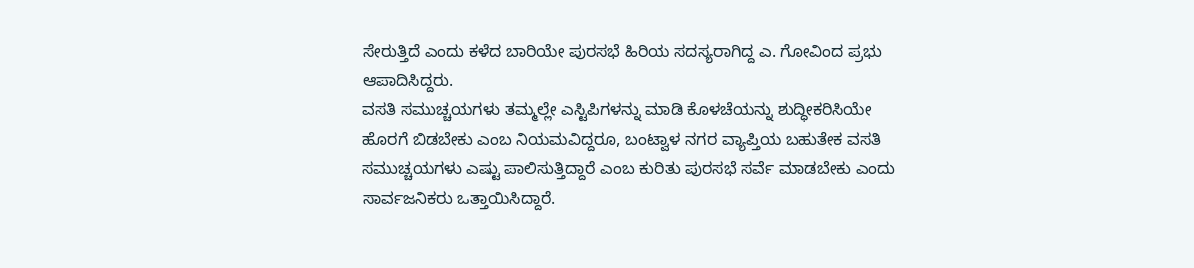ಸೇರುತ್ತಿದೆ ಎಂದು ಕಳೆದ ಬಾರಿಯೇ ಪುರಸಭೆ ಹಿರಿಯ ಸದಸ್ಯರಾಗಿದ್ದ ಎ. ಗೋವಿಂದ ಪ್ರಭು ಆಪಾದಿಸಿದ್ದರು.
ವಸತಿ ಸಮುಚ್ಚಯಗಳು ತಮ್ಮಲ್ಲೇ ಎಸ್ಟಿಪಿಗಳನ್ನು ಮಾಡಿ ಕೊಳಚೆಯನ್ನು ಶುದ್ಧೀಕರಿಸಿಯೇ ಹೊರಗೆ ಬಿಡಬೇಕು ಎಂಬ ನಿಯಮವಿದ್ದರೂ, ಬಂಟ್ವಾಳ ನಗರ ವ್ಯಾಪ್ತಿಯ ಬಹುತೇಕ ವಸತಿ ಸಮುಚ್ಚಯಗಳು ಎಷ್ಟು ಪಾಲಿಸುತ್ತಿದ್ದಾರೆ ಎಂಬ ಕುರಿತು ಪುರಸಭೆ ಸರ್ವೆ ಮಾಡಬೇಕು ಎಂದು ಸಾರ್ವಜನಿಕರು ಒತ್ತಾಯಿಸಿದ್ದಾರೆ.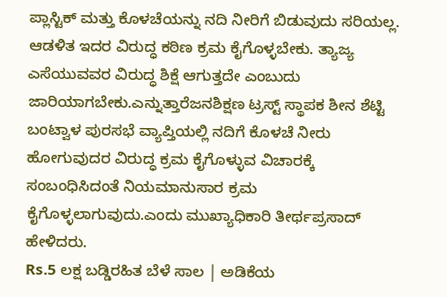ಪ್ಲಾಸ್ಟಿಕ್ ಮತ್ತು ಕೊಳಚೆಯನ್ನು ನದಿ ನೀರಿಗೆ ಬಿಡುವುದು ಸರಿಯಲ್ಲ. ಆಡಳಿತ ಇದರ ವಿರುದ್ಧ ಕಠಿಣ ಕ್ರಮ ಕೈಗೊಳ್ಳಬೇಕು. ತ್ಯಾಜ್ಯ ಎಸೆಯುವವರ ವಿರುದ್ಧ ಶಿಕ್ಷೆ ಆಗುತ್ತದೇ ಎಂಬುದು ಜಾರಿಯಾಗಬೇಕು.ಎನ್ನುತ್ತಾರೆಜನಶಿಕ್ಷಣ ಟ್ರಸ್ಟ್ ಸ್ಥಾಪಕ ಶೀನ ಶೆಟ್ಟಿ
ಬಂಟ್ವಾಳ ಪುರಸಭೆ ವ್ಯಾಪ್ತಿಯಲ್ಲಿ ನದಿಗೆ ಕೊಳಚೆ ನೀರು ಹೋಗುವುದರ ವಿರುದ್ಧ ಕ್ರಮ ಕೈಗೊಳ್ಳುವ ವಿಚಾರಕ್ಕೆ ಸಂಬಂಧಿಸಿದಂತೆ ನಿಯಮಾನುಸಾರ ಕ್ರಮ ಕೈಗೊಳ್ಳಲಾಗುವುದು.ಎಂದು ಮುಖ್ಯಾಧಿಕಾರಿ ತೀರ್ಥಪ್ರಸಾದ್ ಹೇಳಿದರು.
Rs.5 ಲಕ್ಷ ಬಡ್ಡಿರಹಿತ ಬೆಳೆ ಸಾಲ | ಅಡಿಕೆಯ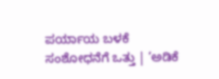ಪರ್ಯಾಯ ಬಳಕೆ ಸಂಶೋಧನೆಗೆ ಒತ್ತು | ‘ಅಡಿಕೆ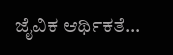ಜೈವಿಕ ಆರ್ಥಿಕತೆ…